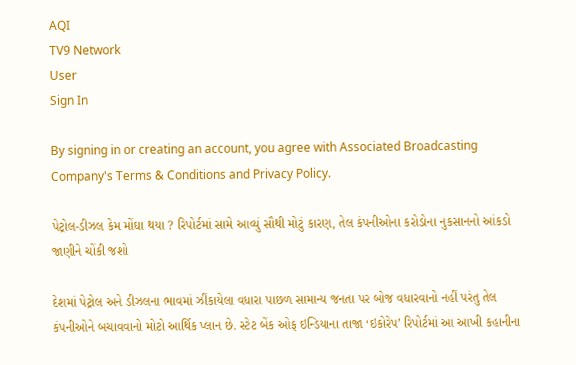AQI
TV9 Network
User
Sign In

By signing in or creating an account, you agree with Associated Broadcasting Company's Terms & Conditions and Privacy Policy.

પેટ્રોલ-ડીઝલ કેમ મોંઘા થયા ? રિપોર્ટમાં સામે આવ્યું સૌથી મોટું કારણ, તેલ કંપનીઓના કરોડોના નુકસાનનો આંકડો જાણીને ચોંકી જશો

દેશમાં પેટ્રોલ અને ડીઝલના ભાવમાં ઝીંકાયેલા વધારા પાછળ સામાન્ય જનતા પર બોજ વધારવાનો નહીં પરંતુ તેલ કંપનીઓને બચાવવાનો મોટો આર્થિક પ્લાન છે. સ્ટેટ બેંક ઓફ ઇન્ડિયાના તાજા ‘ઇકોરેપ’ રિપોર્ટમાં આ આખી કહાનીના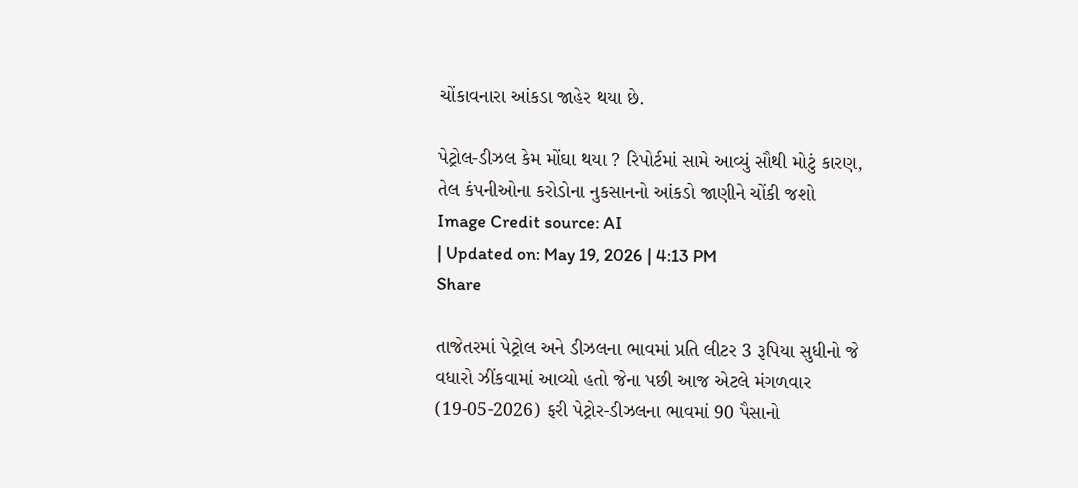ચોંકાવનારા આંકડા જાહેર થયા છે.

પેટ્રોલ-ડીઝલ કેમ મોંઘા થયા ? રિપોર્ટમાં સામે આવ્યું સૌથી મોટું કારણ, તેલ કંપનીઓના કરોડોના નુકસાનનો આંકડો જાણીને ચોંકી જશો
Image Credit source: AI
| Updated on: May 19, 2026 | 4:13 PM
Share

તાજેતરમાં પેટ્રોલ અને ડીઝલના ભાવમાં પ્રતિ લીટર 3 રૂપિયા સુધીનો જે વધારો ઝીંકવામાં આવ્યો હતો જેના પછી આજ એટલે મંગળવાર (19-05-2026) ફરી પેટ્રોર-ડીઝલના ભાવમાં 90 પૈસાનો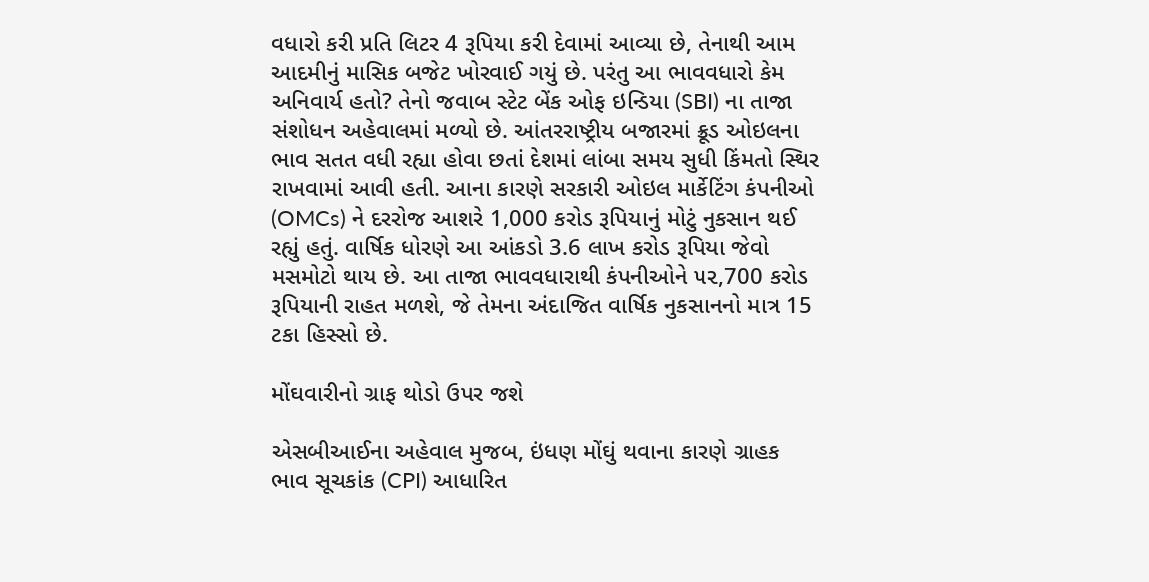વધારો કરી પ્રતિ લિટર 4 રૂપિયા કરી દેવામાં આવ્યા છે, તેનાથી આમ આદમીનું માસિક બજેટ ખોરવાઈ ગયું છે. પરંતુ આ ભાવવધારો કેમ અનિવાર્ય હતો? તેનો જવાબ સ્ટેટ બેંક ઓફ ઇન્ડિયા (SBI) ના તાજા સંશોધન અહેવાલમાં મળ્યો છે. આંતરરાષ્ટ્રીય બજારમાં ક્રૂડ ઓઇલના ભાવ સતત વધી રહ્યા હોવા છતાં દેશમાં લાંબા સમય સુધી કિંમતો સ્થિર રાખવામાં આવી હતી. આના કારણે સરકારી ઓઇલ માર્કેટિંગ કંપનીઓ (OMCs) ને દરરોજ આશરે 1,000 કરોડ રૂપિયાનું મોટું નુકસાન થઈ રહ્યું હતું. વાર્ષિક ધોરણે આ આંકડો 3.6 લાખ કરોડ રૂપિયા જેવો મસમોટો થાય છે. આ તાજા ભાવવધારાથી કંપનીઓને ૫૨,700 કરોડ રૂપિયાની રાહત મળશે, જે તેમના અંદાજિત વાર્ષિક નુકસાનનો માત્ર 15 ટકા હિસ્સો છે.

મોંઘવારીનો ગ્રાફ થોડો ઉપર જશે

એસબીઆઈના અહેવાલ મુજબ, ઇંધણ મોંઘું થવાના કારણે ગ્રાહક ભાવ સૂચકાંક (CPI) આધારિત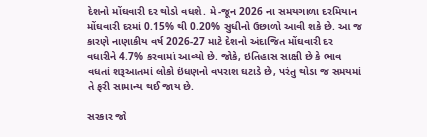દેશનો મોંઘવારી દર થોડો વધશે. મે-જૂન 2026 ના સમયગાળા દરમિયાન મોંઘવારી દરમાં 0.15% થી 0.20% સુધીનો ઉછાળો આવી શકે છે. આ જ કારણે નાણાકીય વર્ષ 2026-27 માટે દેશનો અંદાજિત મોંઘવારી દર વધારીને 4.7% કરવામાં આવ્યો છે. જોકે, ઇતિહાસ સાક્ષી છે કે ભાવ વધતાં શરૂઆતમાં લોકો ઇંધણનો વપરાશ ઘટાડે છે, પરંતુ થોડા જ સમયમાં તે ફરી સામાન્ય થઈ જાય છે.

સરકાર જો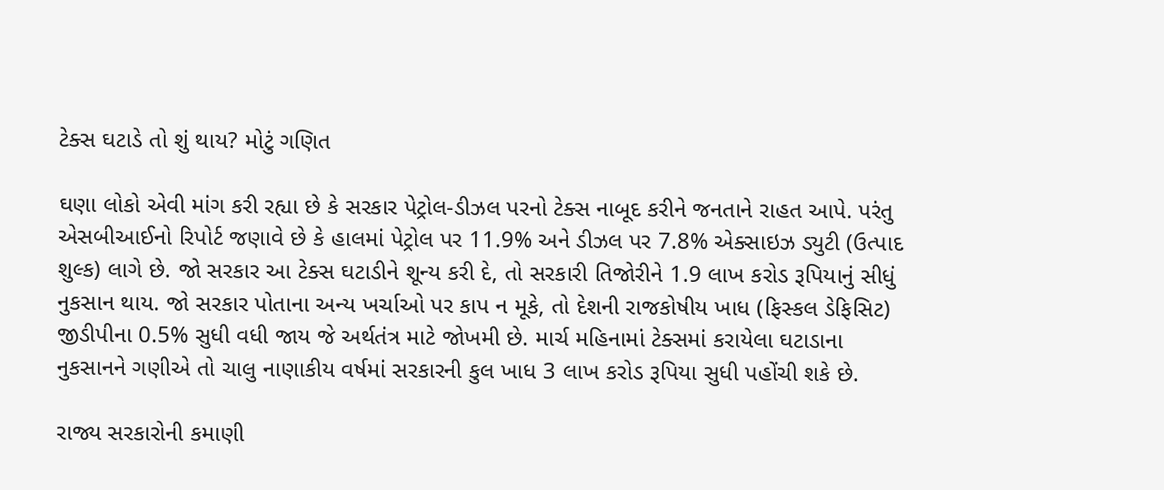ટેક્સ ઘટાડે તો શું થાય? મોટું ગણિત

ઘણા લોકો એવી માંગ કરી રહ્યા છે કે સરકાર પેટ્રોલ-ડીઝલ પરનો ટેક્સ નાબૂદ કરીને જનતાને રાહત આપે. પરંતુ એસબીઆઈનો રિપોર્ટ જણાવે છે કે હાલમાં પેટ્રોલ પર 11.9% અને ડીઝલ પર 7.8% એક્સાઇઝ ડ્યુટી (ઉત્પાદ શુલ્ક) લાગે છે. જો સરકાર આ ટેક્સ ઘટાડીને શૂન્ય કરી દે, તો સરકારી તિજોરીને 1.9 લાખ કરોડ રૂપિયાનું સીધું નુકસાન થાય. જો સરકાર પોતાના અન્ય ખર્ચાઓ પર કાપ ન મૂકે, તો દેશની રાજકોષીય ખાધ (ફિસ્કલ ડેફિસિટ) જીડીપીના 0.5% સુધી વધી જાય જે અર્થતંત્ર માટે જોખમી છે. માર્ચ મહિનામાં ટેક્સમાં કરાયેલા ઘટાડાના નુકસાનને ગણીએ તો ચાલુ નાણાકીય વર્ષમાં સરકારની કુલ ખાધ 3 લાખ કરોડ રૂપિયા સુધી પહોંચી શકે છે.

રાજ્ય સરકારોની કમાણી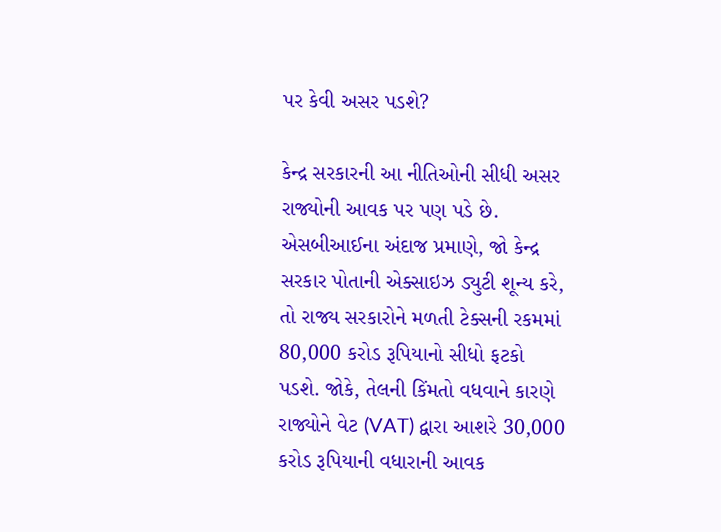પર કેવી અસર પડશે?

કેન્દ્ર સરકારની આ નીતિઓની સીધી અસર રાજ્યોની આવક પર પણ પડે છે. એસબીઆઈના અંદાજ પ્રમાણે, જો કેન્દ્ર સરકાર પોતાની એક્સાઇઝ ડ્યુટી શૂન્ય કરે, તો રાજ્ય સરકારોને મળતી ટેક્સની રકમમાં 80,000 કરોડ રૂપિયાનો સીધો ફટકો પડશે. જોકે, તેલની કિંમતો વધવાને કારણે રાજ્યોને વેટ (VAT) દ્વારા આશરે 30,000 કરોડ રૂપિયાની વધારાની આવક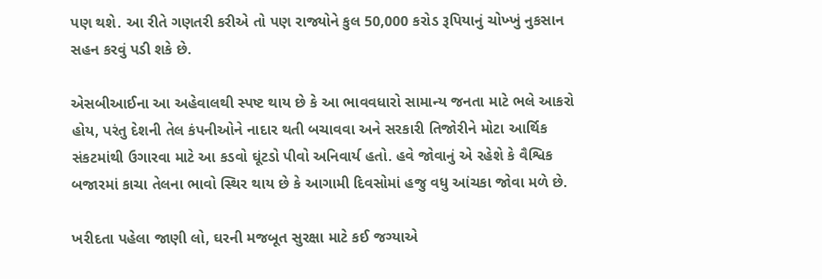પણ થશે. આ રીતે ગણતરી કરીએ તો પણ રાજ્યોને કુલ 50,000 કરોડ રૂપિયાનું ચોખ્ખું નુકસાન સહન કરવું પડી શકે છે.

એસબીઆઈના આ અહેવાલથી સ્પષ્ટ થાય છે કે આ ભાવવધારો સામાન્ય જનતા માટે ભલે આકરો હોય, પરંતુ દેશની તેલ કંપનીઓને નાદાર થતી બચાવવા અને સરકારી તિજોરીને મોટા આર્થિક સંકટમાંથી ઉગારવા માટે આ કડવો ઘૂંટડો પીવો અનિવાર્ય હતો. હવે જોવાનું એ રહેશે કે વૈશ્વિક બજારમાં કાચા તેલના ભાવો સ્થિર થાય છે કે આગામી દિવસોમાં હજુ વધુ આંચકા જોવા મળે છે.

ખરીદતા પહેલા જાણી લો, ઘરની મજબૂત સુરક્ષા માટે કઈ જગ્યાએ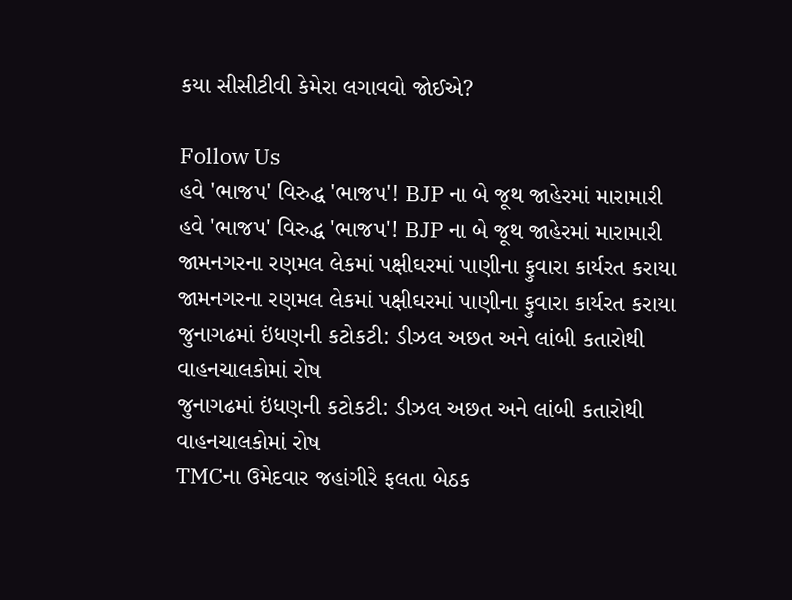કયા સીસીટીવી કેમેરા લગાવવો જોઈએ?

Follow Us
હવે 'ભાજપ' વિરુદ્ધ 'ભાજપ'! BJP ના બે જૂથ જાહેરમાં મારામારી
હવે 'ભાજપ' વિરુદ્ધ 'ભાજપ'! BJP ના બે જૂથ જાહેરમાં મારામારી
જામનગરના રણમલ લેકમાં પક્ષીઘરમાં પાણીના ફુવારા કાર્યરત કરાયા
જામનગરના રણમલ લેકમાં પક્ષીઘરમાં પાણીના ફુવારા કાર્યરત કરાયા
જુનાગઢમાં ઇંધણની કટોકટી: ડીઝલ અછત અને લાંબી કતારોથી વાહનચાલકોમાં રોષ
જુનાગઢમાં ઇંધણની કટોકટી: ડીઝલ અછત અને લાંબી કતારોથી વાહનચાલકોમાં રોષ
TMCના ઉમેદવાર જહાંગીરે ફલતા બેઠક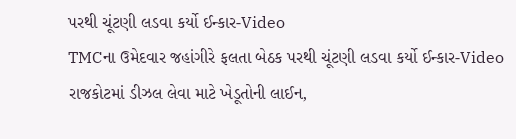પરથી ચૂંટણી લડવા કર્યો ઈન્કાર-Video
TMCના ઉમેદવાર જહાંગીરે ફલતા બેઠક પરથી ચૂંટણી લડવા કર્યો ઈન્કાર-Video
રાજકોટમાં ડીઝલ લેવા માટે ખેડૂતોની લાઈન,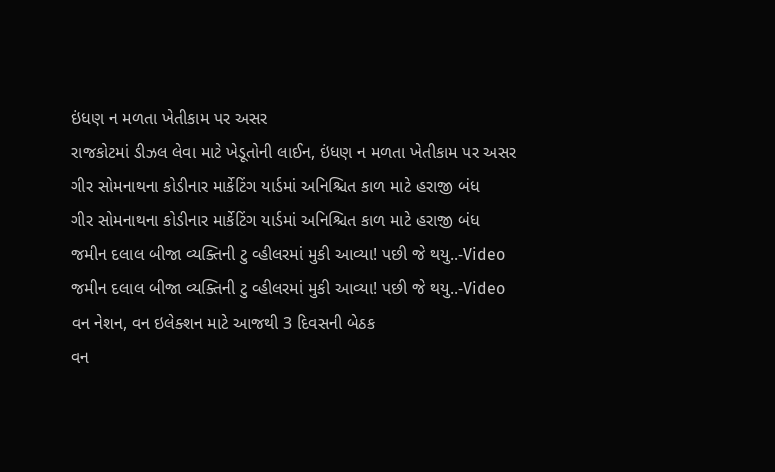ઇંધણ ન મળતા ખેતીકામ પર અસર
રાજકોટમાં ડીઝલ લેવા માટે ખેડૂતોની લાઈન, ઇંધણ ન મળતા ખેતીકામ પર અસર
ગીર સોમનાથના કોડીનાર માર્કેટિંગ યાર્ડમાં અનિશ્ચિત કાળ માટે હરાજી બંધ
ગીર સોમનાથના કોડીનાર માર્કેટિંગ યાર્ડમાં અનિશ્ચિત કાળ માટે હરાજી બંધ
જમીન દલાલ બીજા વ્યક્તિની ટુ વ્હીલરમાં મુકી આવ્યા! પછી જે થયુ..-Video
જમીન દલાલ બીજા વ્યક્તિની ટુ વ્હીલરમાં મુકી આવ્યા! પછી જે થયુ..-Video
વન નેશન, વન ઇલેક્શન માટે આજથી 3 દિવસની બેઠક
વન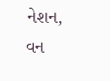નેશન, વન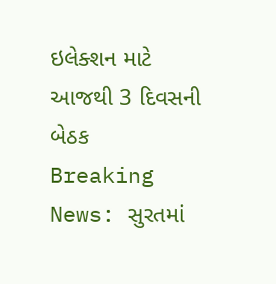ઇલેક્શન માટે આજથી 3 દિવસની બેઠક
Breaking News: સુરતમાં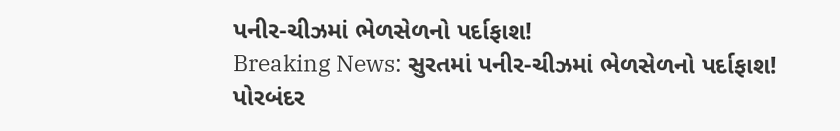પનીર-ચીઝમાં ભેળસેળનો પર્દાફાશ!
Breaking News: સુરતમાં પનીર-ચીઝમાં ભેળસેળનો પર્દાફાશ!
પોરબંદર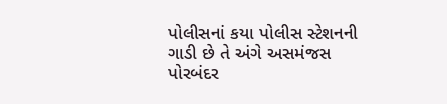પોલીસનાં કયા પોલીસ સ્ટેશનની ગાડી છે તે અંગે અસમંજસ
પોરબંદર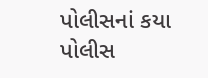પોલીસનાં કયા પોલીસ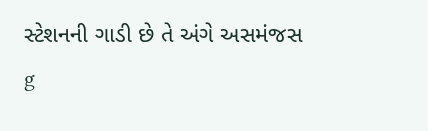સ્ટેશનની ગાડી છે તે અંગે અસમંજસ
g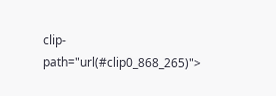clip-path="url(#clip0_868_265)">